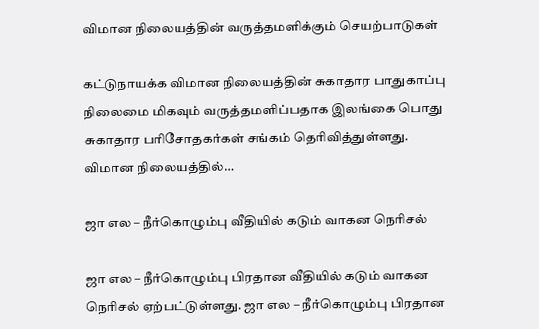விமான நிலையத்தின் வருத்தமளிக்கும் செயற்பாடுகள்

கட்டுநாயக்க விமான நிலையத்தின் சுகாதார பாதுகாப்பு நிலைமை மிகவும் வருத்தமளிப்பதாக இலங்கை பொது சுகாதார பரிசோதகர்கள் சங்கம் தெரிவித்துள்ளது. விமான நிலையத்தில்…

ஜா எல – நீர்கொழும்பு வீதியில் கடும் வாகன நெரிசல்

ஜா எல – நீர்கொழும்பு பிரதான வீதியில் கடும் வாகன நெரிசல் ஏற்பட்டுள்ளது. ஜா எல – நீர்கொழும்பு பிரதான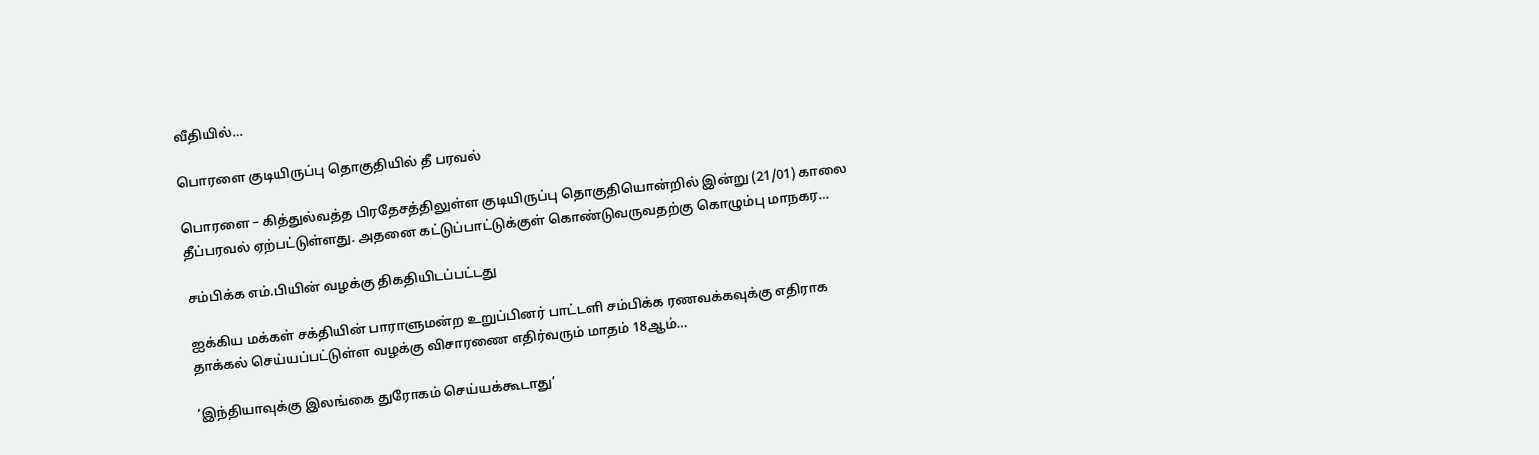வீதியில்…

பொரளை குடியிருப்பு தொகுதியில் தீ பரவல்

பொரளை – கித்துல்வத்த பிரதேசத்திலுள்ள குடியிருப்பு தொகுதியொன்றில் இன்று (21/01) காலை தீப்பரவல் ஏற்பட்டுள்ளது. அதனை கட்டுப்பாட்டுக்குள் கொண்டுவருவதற்கு கொழும்பு மாநகர…

சம்பிக்க எம்.பியின் வழக்கு திகதியிடப்பட்டது

ஐக்கிய மக்கள் சக்தியின் பாராளுமன்ற உறுப்பினர் பாட்டளி சம்பிக்க ரணவக்கவுக்கு எதிராக தாக்கல் செய்யப்பட்டுள்ள வழக்கு விசாரணை எதிர்வரும் மாதம் 18ஆம்…

‘இந்தியாவுக்கு இலங்கை துரோகம் செய்யக்கூடாது’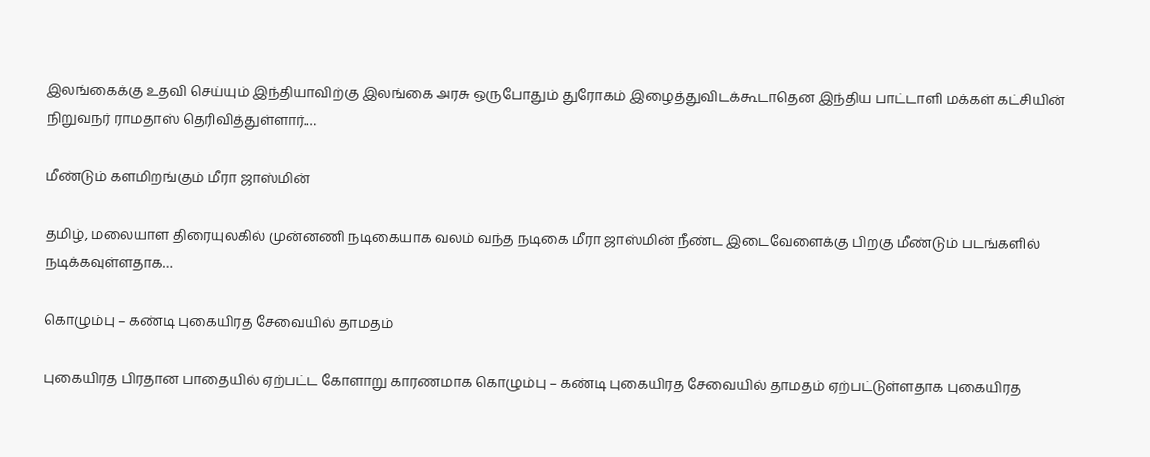இலங்கைக்கு உதவி செய்யும் இந்தியாவிற்கு இலங்கை அரசு ஒருபோதும் துரோகம் இழைத்துவிடக்கூடாதென இந்திய பாட்டாளி மக்கள் கட்சியின் நிறுவநர் ராமதாஸ் தெரிவித்துள்ளார்.…

மீண்டும் களமிறங்கும் மீரா ஜாஸ்மின்

தமிழ், மலையாள திரையுலகில் முன்னணி நடிகையாக வலம் வந்த நடிகை மீரா ஜாஸ்மின் நீண்ட இடைவேளைக்கு பிறகு மீண்டும் படங்களில் நடிக்கவுள்ளதாக…

கொழும்பு – கண்டி புகையிரத சேவையில் தாமதம்

புகையிரத பிரதான பாதையில் ஏற்பட்ட கோளாறு காரணமாக கொழும்பு – கண்டி புகையிரத சேவையில் தாமதம் ஏற்பட்டுள்ளதாக புகையிரத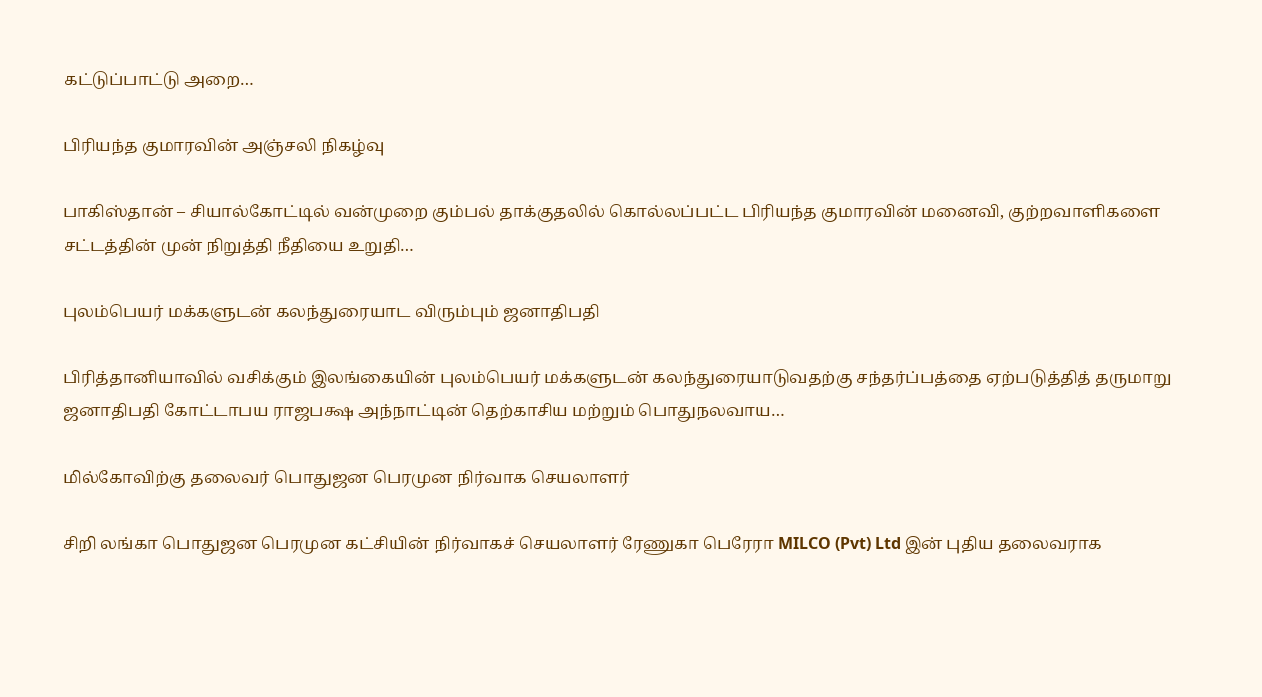கட்டுப்பாட்டு அறை…

பிரியந்த குமாரவின் அஞ்சலி நிகழ்வு

பாகிஸ்தான் – சியால்கோட்டில் வன்முறை கும்பல் தாக்குதலில் கொல்லப்பட்ட பிரியந்த குமாரவின் மனைவி, குற்றவாளிகளை சட்டத்தின் முன் நிறுத்தி நீதியை உறுதி…

புலம்பெயர் மக்களுடன் கலந்துரையாட விரும்பும் ஜனாதிபதி

பிரித்தானியாவில் வசிக்கும் இலங்கையின் புலம்பெயர் மக்களுடன் கலந்துரையாடுவதற்கு சந்தர்ப்பத்தை ஏற்படுத்தித் தருமாறு ஜனாதிபதி கோட்டாபய ராஜபக்ஷ அந்நாட்டின் தெற்காசிய மற்றும் பொதுநலவாய…

மில்கோவிற்கு தலைவர் பொதுஜன பெரமுன நிர்வாக செயலாளர்

சிறி லங்கா பொதுஜன பெரமுன கட்சியின் நிர்வாகச் செயலாளர் ரேணுகா பெரேரா MILCO (Pvt) Ltd இன் புதிய தலைவராக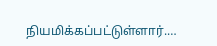நியமிக்கப்பட்டுள்ளார்.…